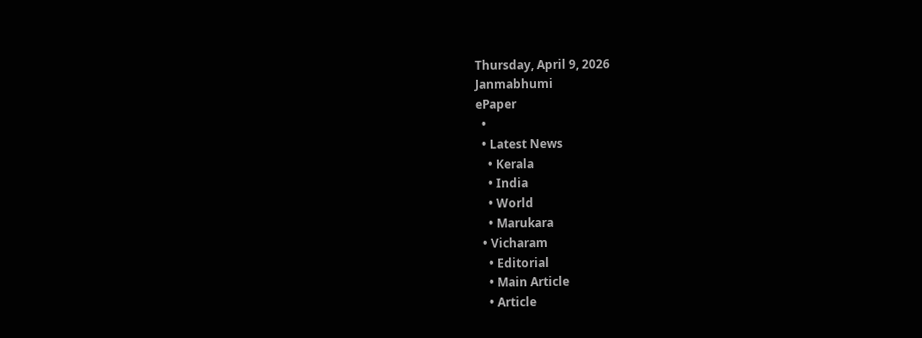Thursday, April 9, 2026
Janmabhumi
ePaper
  •
  • Latest News
    • Kerala
    • India
    • World
    • Marukara
  • Vicharam
    • Editorial
    • Main Article
    • Article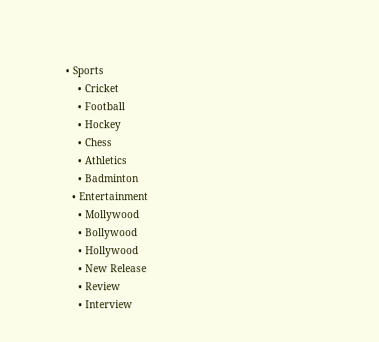• Sports
    • Cricket
    • Football
    • Hockey
    • Chess
    • Athletics
    • Badminton
  • Entertainment
    • Mollywood
    • Bollywood
    • Hollywood
    • New Release
    • Review
    • Interview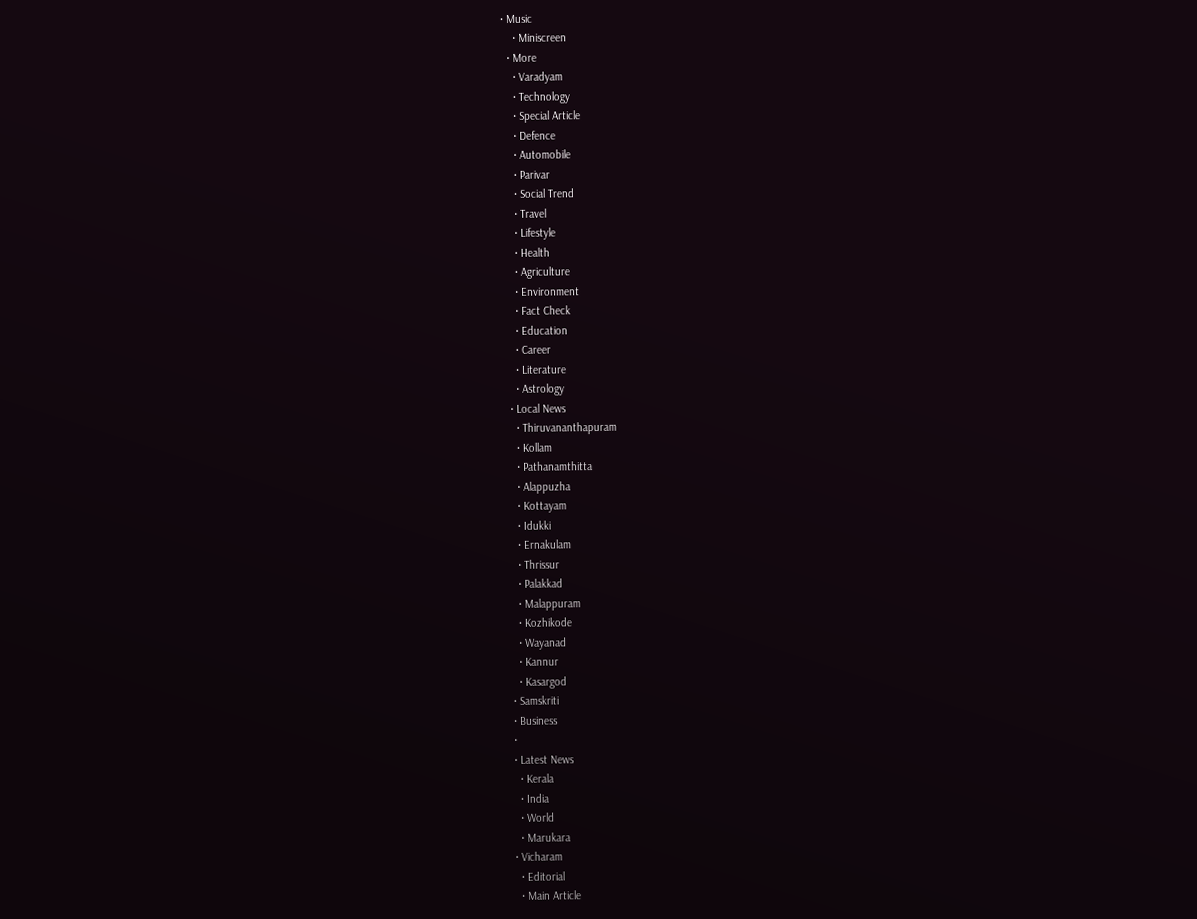• Music
    • Miniscreen
  • More
    • Varadyam
    • Technology
    • Special Article
    • Defence
    • Automobile
    • Parivar
    • Social Trend
    • Travel
    • Lifestyle
    • Health
    • Agriculture
    • Environment
    • Fact Check
    • Education
    • Career
    • Literature
    • Astrology
  • Local News
    • Thiruvananthapuram
    • Kollam
    • Pathanamthitta
    • Alappuzha
    • Kottayam
    • Idukki
    • Ernakulam
    • Thrissur
    • Palakkad
    • Malappuram
    • Kozhikode
    • Wayanad
    • Kannur
    • Kasargod
  • Samskriti
  • Business
  •
  • Latest News
    • Kerala
    • India
    • World
    • Marukara
  • Vicharam
    • Editorial
    • Main Article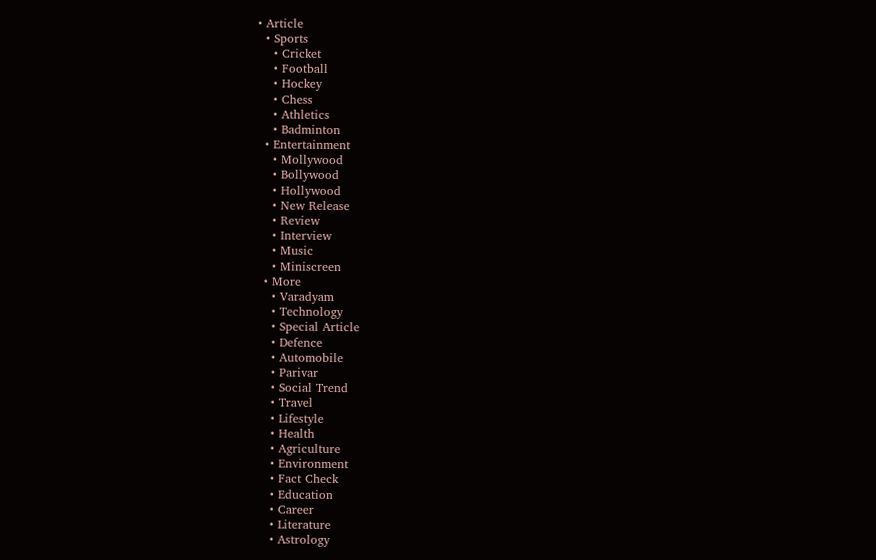• Article
  • Sports
    • Cricket
    • Football
    • Hockey
    • Chess
    • Athletics
    • Badminton
  • Entertainment
    • Mollywood
    • Bollywood
    • Hollywood
    • New Release
    • Review
    • Interview
    • Music
    • Miniscreen
  • More
    • Varadyam
    • Technology
    • Special Article
    • Defence
    • Automobile
    • Parivar
    • Social Trend
    • Travel
    • Lifestyle
    • Health
    • Agriculture
    • Environment
    • Fact Check
    • Education
    • Career
    • Literature
    • Astrology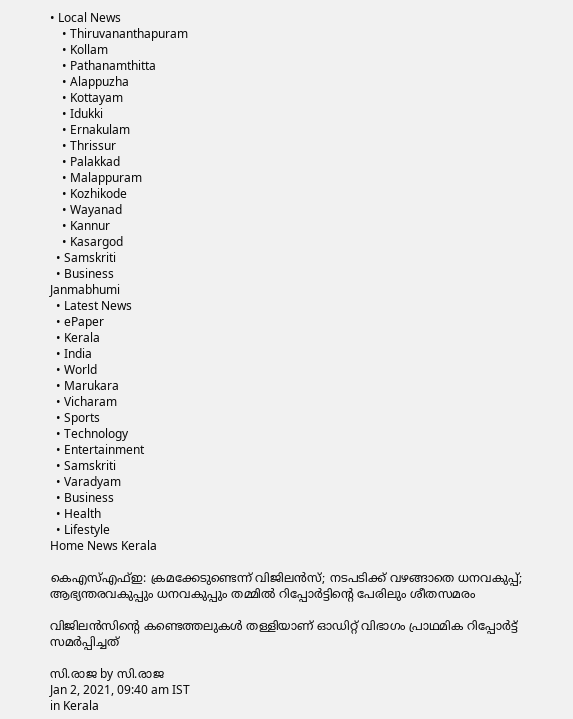• Local News
    • Thiruvananthapuram
    • Kollam
    • Pathanamthitta
    • Alappuzha
    • Kottayam
    • Idukki
    • Ernakulam
    • Thrissur
    • Palakkad
    • Malappuram
    • Kozhikode
    • Wayanad
    • Kannur
    • Kasargod
  • Samskriti
  • Business
Janmabhumi
  • Latest News
  • ePaper
  • Kerala
  • India
  • World
  • Marukara
  • Vicharam
  • Sports
  • Technology
  • Entertainment
  • Samskriti
  • Varadyam
  • Business
  • Health
  • Lifestyle
Home News Kerala

കെഎസ്എഫ്ഇ: ക്രമക്കേടുണ്ടെന്ന് വിജിലന്‍സ്; നടപടിക്ക് വഴങ്ങാതെ ധനവകുപ്പ്; ആഭ്യന്തരവകുപ്പും ധനവകുപ്പും തമ്മില്‍ റിപ്പോര്‍ട്ടിന്റെ പേരിലും ശീതസമരം

വിജിലന്‍സിന്റെ കണ്ടെത്തലുകള്‍ തള്ളിയാണ് ഓഡിറ്റ് വിഭാഗം പ്രാഥമിക റിപ്പോര്‍ട്ട് സമര്‍പ്പിച്ചത്

സി.രാജ by സി.രാജ
Jan 2, 2021, 09:40 am IST
in Kerala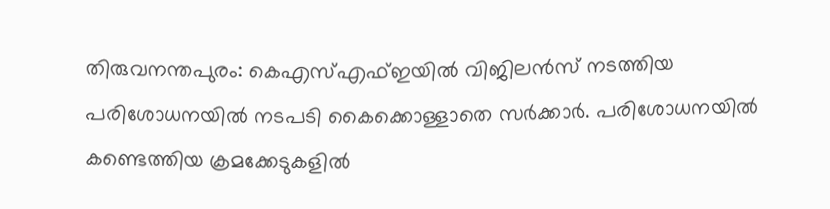തിരുവനന്തപുരം: കെഎസ്എഫ്ഇയില്‍ വിജിലന്‍സ് നടത്തിയ പരിശോധനയില്‍ നടപടി കൈക്കൊള്ളാതെ സര്‍ക്കാര്‍. പരിശോധനയില്‍ കണ്ടെത്തിയ ക്രമക്കേടുകളില്‍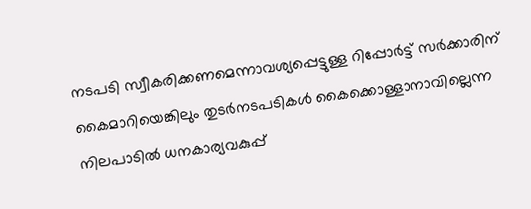നടപടി സ്വീകരിക്കണമെന്നാവശ്യപ്പെട്ടുള്ള റിപ്പോര്‍ട്ട് സര്‍ക്കാരിന് കൈമാറിയെങ്കിലും തുടര്‍നടപടികള്‍ കൈക്കൊള്ളാനാവില്ലെന്ന നിലപാടില്‍ ധനകാര്യവകുപ്പ്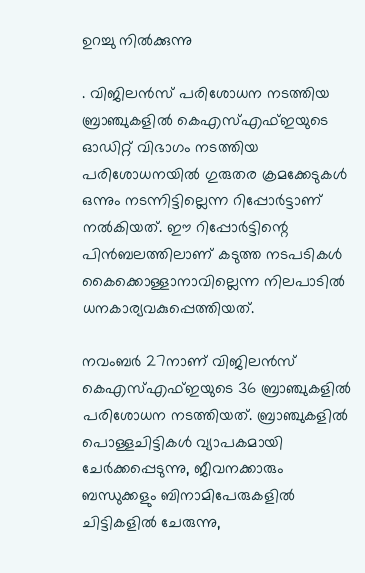ഉറച്ചു നില്‍ക്കുന്നു

. വിജിലന്‍സ് പരിശോധന നടത്തിയ ബ്രാഞ്ചുകളില്‍ കെഎസ്എഫ്ഇയുടെ ഓഡിറ്റ് വിഭാഗം നടത്തിയ പരിശോധനയില്‍ ഗുരുതര ക്രമക്കേടുകള്‍ ഒന്നും നടന്നിട്ടില്ലെന്ന റിപ്പോര്‍ട്ടാണ് നല്‍കിയത്. ഈ റിപ്പോര്‍ട്ടിന്റെ പിന്‍ബലത്തിലാണ് കടുത്ത നടപടികള്‍ കൈക്കൊള്ളാനാവില്ലെന്ന നിലപാടില്‍ ധനകാര്യവകുപ്പെത്തിയത്.

നവംബര്‍ 27നാണ് വിജിലന്‍സ് കെഎസ്എഫ്ഇയുടെ 36 ബ്രാഞ്ചുകളില്‍ പരിശോധന നടത്തിയത്. ബ്രാഞ്ചുകളില്‍ പൊള്ളചിട്ടികള്‍ വ്യാപകമായി ചേര്‍ക്കപ്പെടുന്നു, ജീവനക്കാരും ബന്ധുക്കളും ബിനാമിപേരുകളില്‍ ചിട്ടികളില്‍ ചേരുന്നു,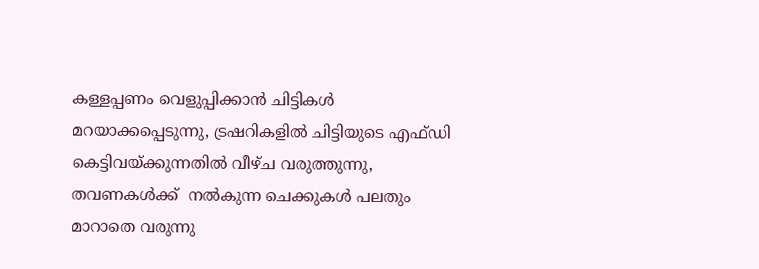കള്ളപ്പണം വെളുപ്പിക്കാന്‍ ചിട്ടികള്‍ മറയാക്കപ്പെടുന്നു, ട്രഷറികളില്‍ ചിട്ടിയുടെ എഫ്ഡി കെട്ടിവയ്‌ക്കുന്നതില്‍ വീഴ്ച വരുത്തുന്നു, തവണകള്‍ക്ക്  നല്‍കുന്ന ചെക്കുകള്‍ പലതും മാറാതെ വരുന്നു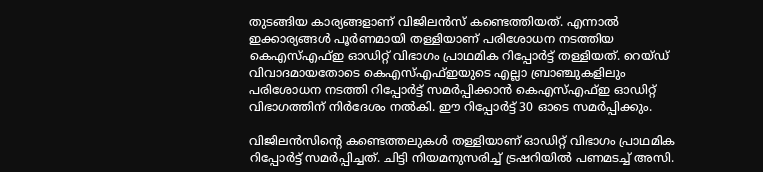തുടങ്ങിയ കാര്യങ്ങളാണ് വിജിലന്‍സ് കണ്ടെത്തിയത്. എന്നാല്‍ ഇക്കാര്യങ്ങള്‍ പൂര്‍ണമായി തള്ളിയാണ് പരിശോധന നടത്തിയ കെഎസ്എഫ്ഇ ഓഡിറ്റ് വിഭാഗം പ്രാഥമിക റിപ്പോര്‍ട്ട് തള്ളിയത്. റെയ്ഡ് വിവാദമായതോടെ കെഎസ്എഫ്ഇയുടെ എല്ലാ ബ്രാഞ്ചുകളിലും പരിശോധന നടത്തി റിപ്പോര്‍ട്ട് സമര്‍പ്പിക്കാന്‍ കെഎസ്എഫ്ഇ ഓഡിറ്റ് വിഭാഗത്തിന് നിര്‍ദേശം നല്‍കി. ഈ റിപ്പോര്‍ട്ട് 30 ഓടെ സമര്‍പ്പിക്കും.

വിജിലന്‍സിന്റെ കണ്ടെത്തലുകള്‍ തള്ളിയാണ് ഓഡിറ്റ് വിഭാഗം പ്രാഥമിക റിപ്പോര്‍ട്ട് സമര്‍പ്പിച്ചത്. ചിട്ടി നിയമനുസരിച്ച് ട്രഷറിയില്‍ പണമടച്ച് അസി.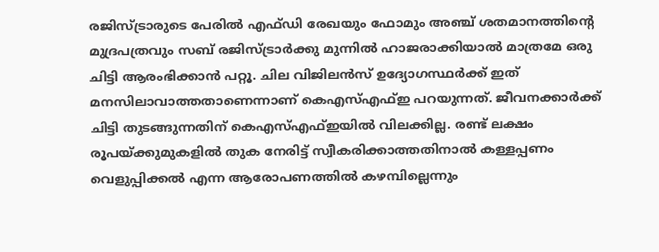രജിസ്ട്രാരുടെ പേരില്‍ എഫ്ഡി രേഖയും ഫോമും അഞ്ച് ശതമാനത്തിന്റെ മുദ്രപത്രവും സബ് രജിസ്ട്രാര്‍ക്കു മുന്നില്‍ ഹാജരാക്കിയാല്‍ മാത്രമേ ഒരു ചിട്ടി ആരംഭിക്കാന്‍ പറ്റൂ. ചില വിജിലന്‍സ് ഉദ്യോഗസ്ഥര്‍ക്ക് ഇത് മനസിലാവാത്തതാണെന്നാണ് കെഎസ്എഫ്ഇ പറയുന്നത്. ജീവനക്കാര്‍ക്ക് ചിട്ടി തുടങ്ങുന്നതിന് കെഎസ്എഫ്ഇയില്‍ വിലക്കില്ല. രണ്ട് ലക്ഷം രൂപയ്‌ക്കുമുകളില്‍ തുക നേരിട്ട് സ്വീകരിക്കാത്തതിനാല്‍ കള്ളപ്പണം വെളുപ്പിക്കല്‍ എന്ന ആരോപണത്തില്‍ കഴമ്പില്ലെന്നും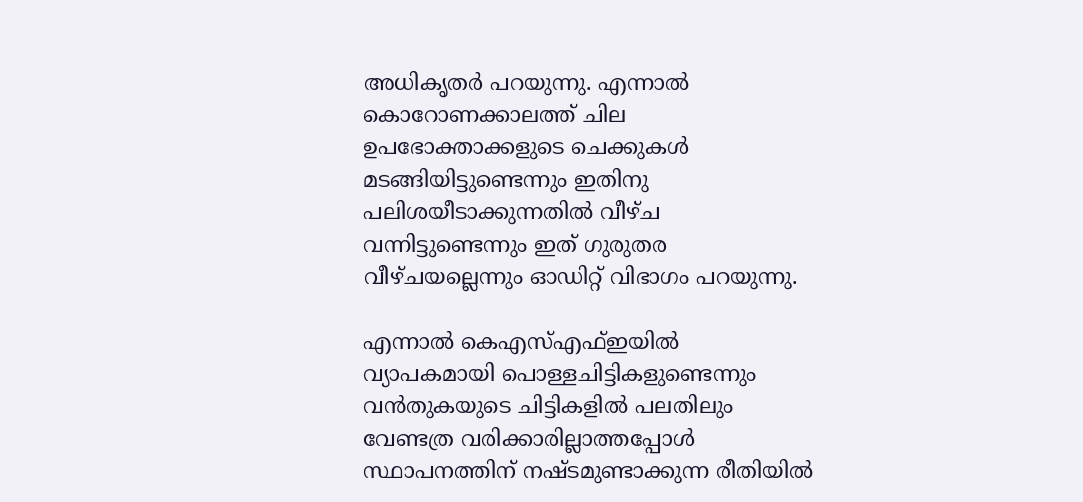അധികൃതര്‍ പറയുന്നു. എന്നാല്‍ കൊറോണക്കാലത്ത് ചില ഉപഭോക്താക്കളുടെ ചെക്കുകള്‍ മടങ്ങിയിട്ടുണ്ടെന്നും ഇതിനു പലിശയീടാക്കുന്നതില്‍ വീഴ്ച വന്നിട്ടുണ്ടെന്നും ഇത് ഗുരുതര വീഴ്ചയല്ലെന്നും ഓഡിറ്റ് വിഭാഗം പറയുന്നു.

എന്നാല്‍ കെഎസ്എഫ്ഇയില്‍ വ്യാപകമായി പൊള്ളചിട്ടികളുണ്ടെന്നും വന്‍തുകയുടെ ചിട്ടികളില്‍ പലതിലും വേണ്ടത്ര വരിക്കാരില്ലാത്തപ്പോള്‍ സ്ഥാപനത്തിന് നഷ്ടമുണ്ടാക്കുന്ന രീതിയില്‍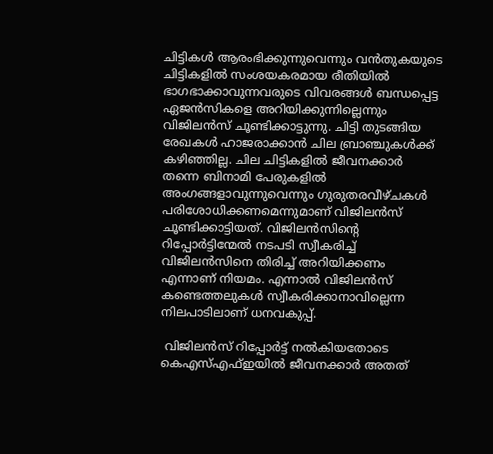ചിട്ടികള്‍ ആരംഭിക്കുന്നുവെന്നും വന്‍തുകയുടെ ചിട്ടികളില്‍ സംശയകരമായ രീതിയില്‍ ഭാഗഭാക്കാവുന്നവരുടെ വിവരങ്ങള്‍ ബന്ധപ്പെട്ട ഏജന്‍സികളെ അറിയിക്കുന്നില്ലെന്നും വിജിലന്‍സ് ചൂണ്ടിക്കാട്ടുന്നു. ചിട്ടി തുടങ്ങിയ രേഖകള്‍ ഹാജരാക്കാന്‍ ചില ബ്രാഞ്ചുകള്‍ക്ക് കഴിഞ്ഞില്ല. ചില ചിട്ടികളില്‍ ജീവനക്കാര്‍ തന്നെ ബിനാമി പേരുകളില്‍ അംഗങ്ങളാവുന്നുവെന്നും ഗുരുതരവീഴ്ചകള്‍ പരിശോധിക്കണമെന്നുമാണ് വിജിലന്‍സ് ചൂണ്ടിക്കാട്ടിയത്. വിജിലന്‍സിന്റെ റിപ്പോര്‍ട്ടിന്മേല്‍ നടപടി സ്വീകരിച്ച് വിജിലന്‍സിനെ തിരിച്ച് അറിയിക്കണം എന്നാണ് നിയമം. എന്നാല്‍ വിജിലന്‍സ് കണ്ടെത്തലുകള്‍ സ്വീകരിക്കാനാവില്ലെന്ന നിലപാടിലാണ് ധനവകുപ്പ്.

 വിജിലന്‍സ് റിപ്പോര്‍ട്ട് നല്‍കിയതോടെ കെഎസ്എഫ്ഇയില്‍ ജീവനക്കാര്‍ അതത്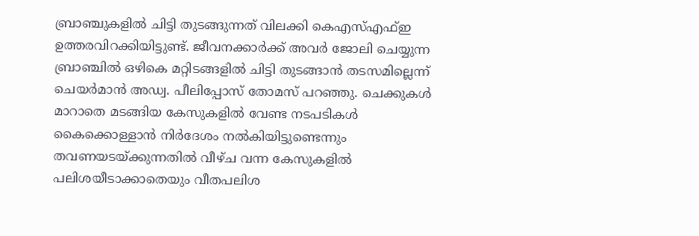ബ്രാഞ്ചുകളില്‍ ചിട്ടി തുടങ്ങുന്നത് വിലക്കി കെഎസ്എഫ്ഇ ഉത്തരവിറക്കിയിട്ടുണ്ട്. ജീവനക്കാര്‍ക്ക് അവര്‍ ജോലി ചെയ്യുന്ന ബ്രാഞ്ചില്‍ ഒഴികെ മറ്റിടങ്ങളില്‍ ചിട്ടി തുടങ്ങാന്‍ തടസമില്ലെന്ന് ചെയര്‍മാന്‍ അഡ്വ. പീലിപ്പോസ് തോമസ് പറഞ്ഞു. ചെക്കുകള്‍ മാറാതെ മടങ്ങിയ കേസുകളില്‍ വേണ്ട നടപടികള്‍ കൈക്കൊള്ളാന്‍ നിര്‍ദേശം നല്‍കിയിട്ടുണ്ടെന്നും തവണയടയ്‌ക്കുന്നതില്‍ വീഴ്ച വന്ന കേസുകളില്‍ പലിശയീടാക്കാതെയും വീതപലിശ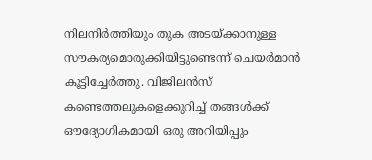നിലനിര്‍ത്തിയും തുക അടയ്‌ക്കാനുള്ള സൗകര്യമൊരുക്കിയിട്ടുണ്ടെന്ന് ചെയര്‍മാന്‍ കൂട്ടിച്ചേര്‍ത്തു. വിജിലന്‍സ് കണ്ടെത്തലുകളെക്കുറിച്ച് തങ്ങള്‍ക്ക് ഔദ്യോഗികമായി ഒരു അറിയിപ്പും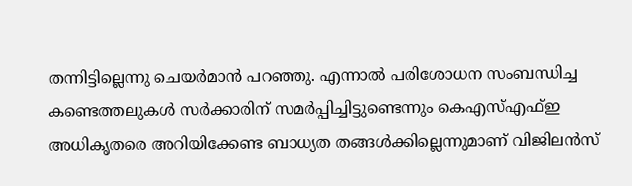തന്നിട്ടില്ലെന്നു ചെയര്‍മാന്‍ പറഞ്ഞു. എന്നാല്‍ പരിശോധന സംബന്ധിച്ച കണ്ടെത്തലുകള്‍ സര്‍ക്കാരിന് സമര്‍പ്പിച്ചിട്ടുണ്ടെന്നും കെഎസ്എഫ്ഇ അധികൃതരെ അറിയിക്കേണ്ട ബാധ്യത തങ്ങള്‍ക്കില്ലെന്നുമാണ് വിജിലന്‍സ്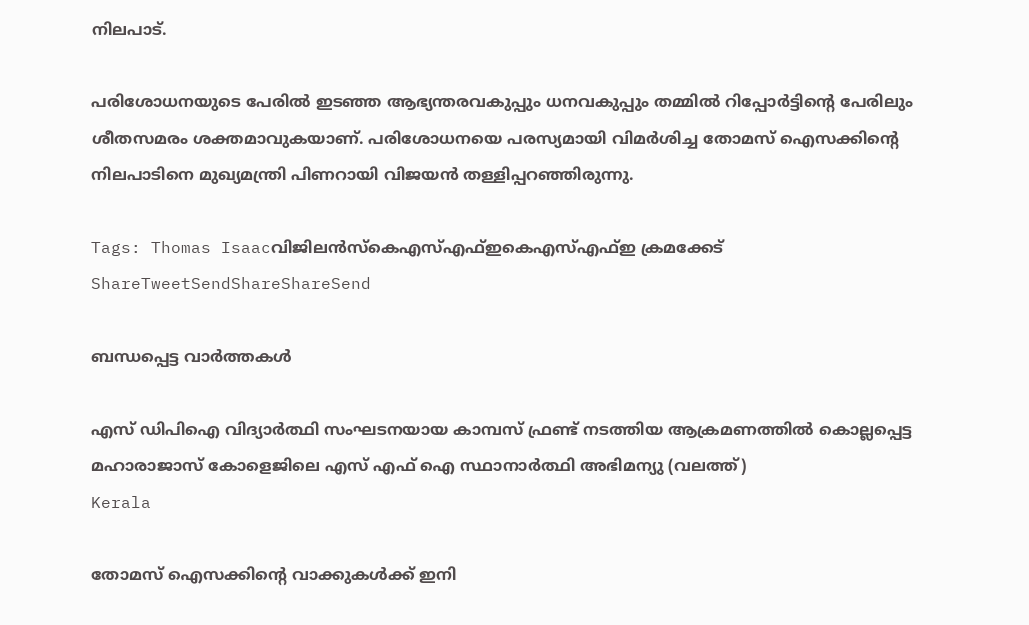നിലപാട്.

പരിശോധനയുടെ പേരില്‍ ഇടഞ്ഞ ആഭ്യന്തരവകുപ്പും ധനവകുപ്പും തമ്മില്‍ റിപ്പോര്‍ട്ടിന്റെ പേരിലും ശീതസമരം ശക്തമാവുകയാണ്. പരിശോധനയെ പരസ്യമായി വിമര്‍ശിച്ച തോമസ് ഐസക്കിന്റെ നിലപാടിനെ മുഖ്യമന്ത്രി പിണറായി വിജയന്‍ തള്ളിപ്പറഞ്ഞിരുന്നു.

Tags: Thomas Isaacവിജിലന്‍സ്കെഎസ്എഫ്ഇകെഎസ്എഫ്ഇ ക്രമക്കേട്‌
ShareTweetSendShareShareSend

ബന്ധപ്പെട്ട വാര്‍ത്തകള്‍

എസ് ഡിപിഐ വിദ്യാര്‍ത്ഥി സംഘടനയായ കാമ്പസ് ഫ്രണ്ട് നടത്തിയ ആക്രമണത്തില്‍ കൊല്ലപ്പെട്ട മഹാരാജാസ് കോളെജിലെ എസ് എഫ് ഐ സ്ഥാനാര്‍ത്ഥി അഭിമന്യു (വലത്ത്)
Kerala

തോമസ് ഐസക്കിന്റെ വാക്കുകള്‍ക്ക് ഇനി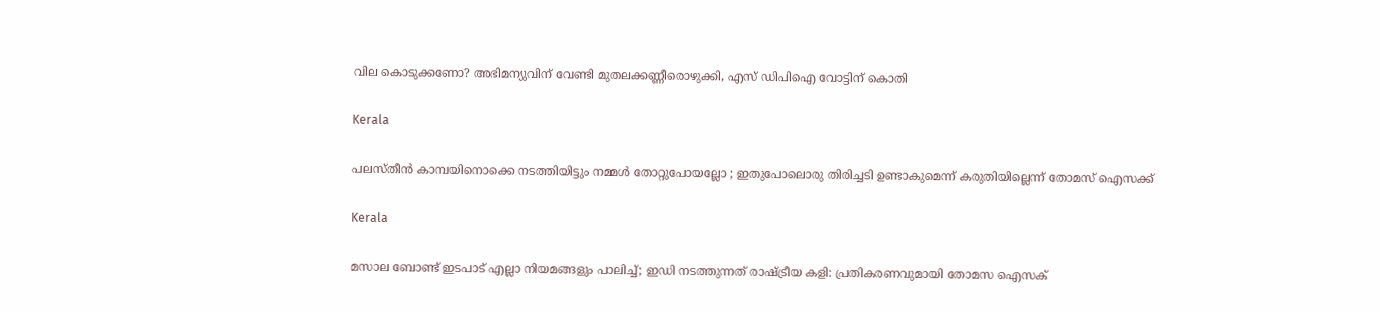വില കൊടുക്കണോ? അഭിമന്യുവിന് വേണ്ടി മുതലക്കണ്ണീരൊഴുക്കി, എസ് ഡിപിഐ വോട്ടിന് കൊതി

Kerala

പലസ്തീൻ കാമ്പയിനൊക്കെ നടത്തിയിട്ടും നമ്മൾ തോറ്റുപോയല്ലോ ; ഇതുപോലൊരു തിരിച്ചടി ഉണ്ടാകുമെന്ന് കരുതിയില്ലെന്ന് തോമസ് ഐസക്ക്

Kerala

മസാല ബോണ്ട് ഇടപാട് എല്ലാ നിയമങ്ങളും പാലിച്ച്; ഇഡി നടത്തുന്നത് രാഷ്‌ട്രീയ കളി: പ്രതികരണവുമായി തോമസ ഐസക്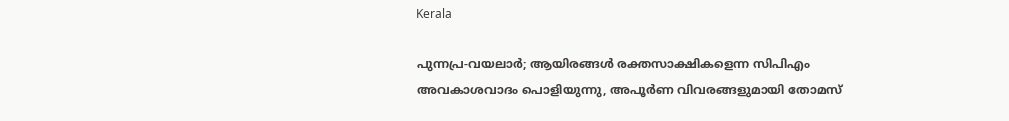Kerala

പുന്നപ്ര-വയലാര്‍; ആയിരങ്ങള്‍ രക്തസാക്ഷികളെന്ന സിപിഎം അവകാശവാദം പൊളിയുന്നു, അപൂര്‍ണ വിവരങ്ങളുമായി തോമസ്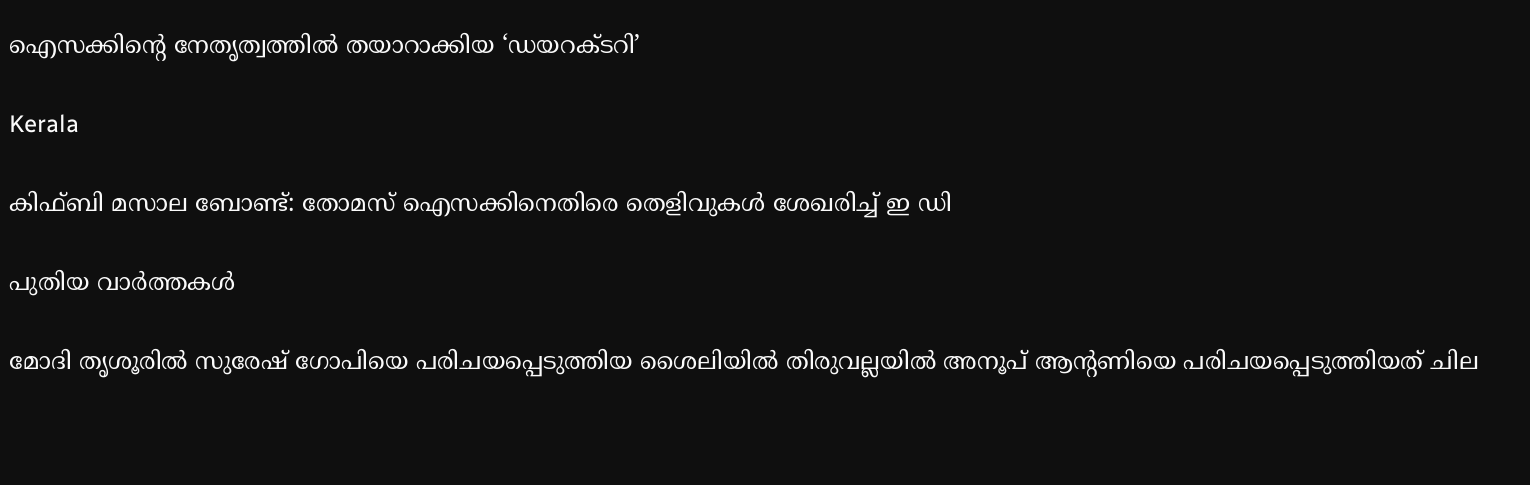ഐസക്കിന്റെ നേതൃത്വത്തില്‍ തയാറാക്കിയ ‘ഡയറക്ടറി’

Kerala

കിഫ്ബി മസാല ബോണ്ട്: തോമസ് ഐസക്കിനെതിരെ തെളിവുകള്‍ ശേഖരിച്ച് ഇ ഡി

പുതിയ വാര്‍ത്തകള്‍

മോദി തൃശൂരില്‍ സുരേഷ് ഗോപിയെ പരിചയപ്പെടുത്തിയ ശൈലിയില്‍ തിരുവല്ലയില്‍ അനൂപ് ആന്‍റണിയെ പരിചയപ്പെടുത്തിയത് ചില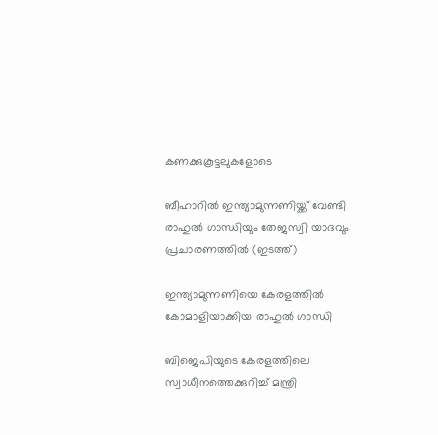കണക്കുകൂട്ടലുകളോടെ

ബീഹാറില്‍ ഇന്ത്യാമുന്നണിയ്ക്ക് വേണ്ടി രാഹുല്‍ ഗാന്ധിയും തേജസ്വി യാദവും പ്രചാരണത്തില്‍ (ഇടത്ത്)

ഇന്ത്യാമുന്നണിയെ കേരളത്തില്‍ കോമാളിയാക്കിയ രാഹുല്‍ ഗാന്ധി

ബിജെപിയുടെ കേരളത്തിലെ സ്വാധീനത്തെക്കുറിച്ച് മന്ത്രി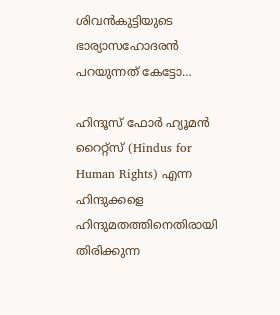ശിവന്‍കുട്ടിയുടെ ഭാര്യാസഹോദരന്‍ പറയുന്നത് കേട്ടോ…

ഹിന്ദൂസ് ഫോര്‍ ഹ്യൂമന്‍ റൈറ്റ്സ് (Hindus for Human Rights) എന്ന ഹിന്ദുക്കളെ ഹിന്ദുമതത്തിനെതിരായി തിരിക്കുന്ന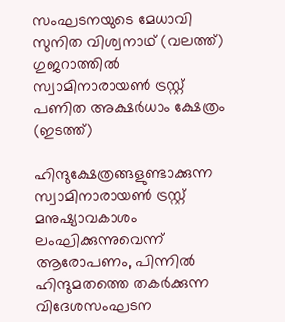സംഘടനയുടെ മേധാവി സുനിത വിശ്വനാഥ് (വലത്ത്) ഗുജറാത്തില്‍ സ്വാമിനാരായണ്‍ ട്രസ്റ്റ് പണിത അക്ഷര്‍ധാം ക്ഷേത്രം (ഇടത്ത്)

ഹിന്ദുക്ഷേത്രങ്ങളുണ്ടാക്കുന്ന സ്വാമിനാരായണ്‍ ട്രസ്റ്റ് മനുഷ്യാവകാശം ലംഘിക്കുന്നുവെന്ന് ആരോപണം, പിന്നില്‍ ഹിന്ദുമതത്തെ തകര്‍ക്കുന്ന വിദേശസംഘടന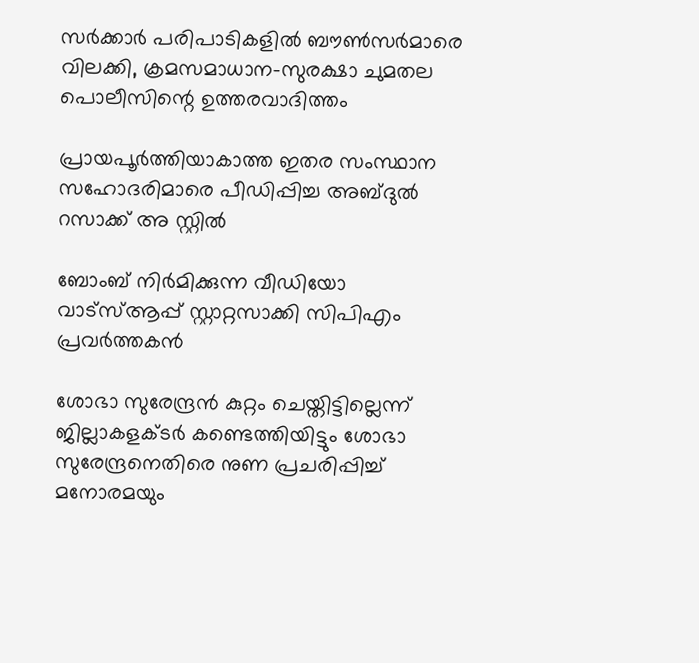സര്‍ക്കാര്‍ പരിപാടികളില്‍ ബൗണ്‍സര്‍മാരെ വിലക്കി, ക്രമസമാധാന-സുരക്ഷാ ചുമതല പൊലീസിന്റെ ഉത്തരവാദിത്തം

പ്രായപൂര്‍ത്തിയാകാത്ത ഇതര സംസ്ഥാന സഹോദരിമാരെ പീഡിപ്പിച്ച അബ്ദുല്‍ റസാക്ക് അ സ്റ്റില്‍

ബോംബ് നിര്‍മിക്കുന്ന വീഡിയോ വാട്‌സ്ആപ്പ് സ്റ്റാറ്റസാക്കി സിപിഎം പ്രവര്‍ത്തകന്‍

ശോഭാ സുരേന്ദ്രന്‍ കുറ്റം ചെയ്തിട്ടില്ലെന്ന് ജില്ലാകളക്ടര്‍ കണ്ടെത്തിയിട്ടും ശോഭാ സുരേന്ദ്രനെതിരെ നുണ പ്രചരിപ്പിച്ച് മനോരമയും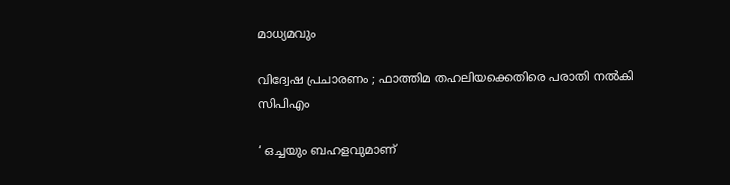മാധ്യമവും

വിദ്വേഷ പ്രചാരണം ; ഫാത്തിമ തഹലിയക്കെതിരെ പരാതി നല്‍കി സിപിഎം

‘ ഒച്ചയും ബഹളവുമാണ്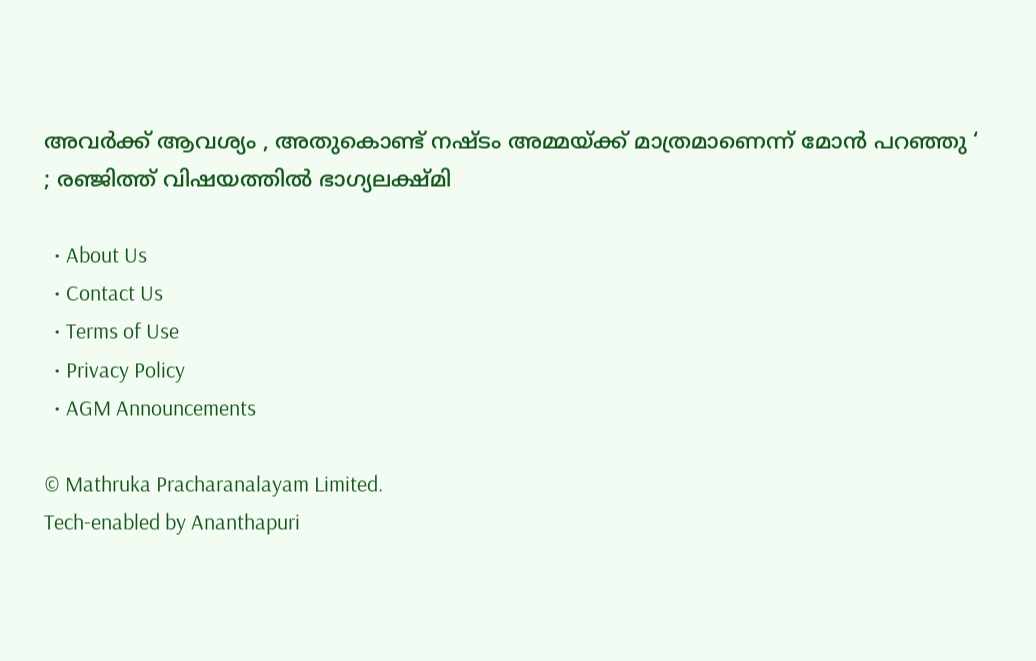അവർക്ക് ആവശ്യം , അതുകൊണ്ട് നഷ്ടം അമ്മയ്‌ക്ക് മാത്രമാണെന്ന് മോൻ പറഞ്ഞു ‘ ; രഞ്ജിത്ത് വിഷയത്തിൽ ഭാഗ്യലക്ഷ്മി

  • About Us
  • Contact Us
  • Terms of Use
  • Privacy Policy
  • AGM Announcements

© Mathruka Pracharanalayam Limited.
Tech-enabled by Ananthapuri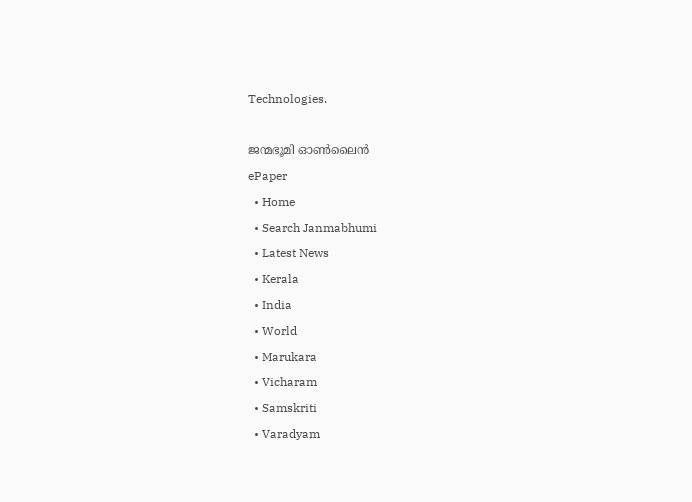Technologies.

ജന്മഭൂമി ഓണ്‍ലൈന്‍
ePaper
  • Home
  • Search Janmabhumi
  • Latest News
  • Kerala
  • India
  • World
  • Marukara
  • Vicharam
  • Samskriti
  • Varadyam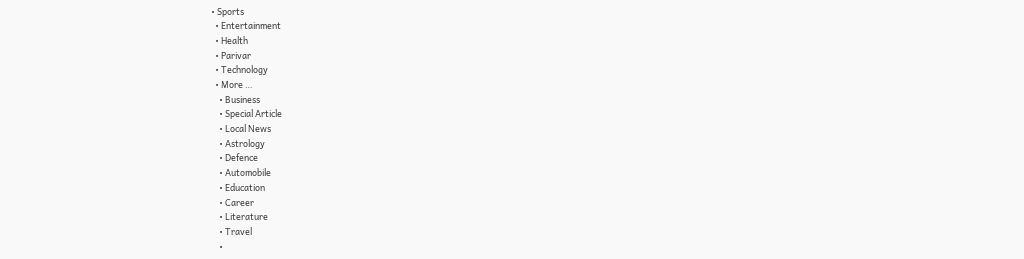• Sports
  • Entertainment
  • Health
  • Parivar
  • Technology
  • More …
    • Business
    • Special Article
    • Local News
    • Astrology
    • Defence
    • Automobile
    • Education
    • Career
    • Literature
    • Travel
    •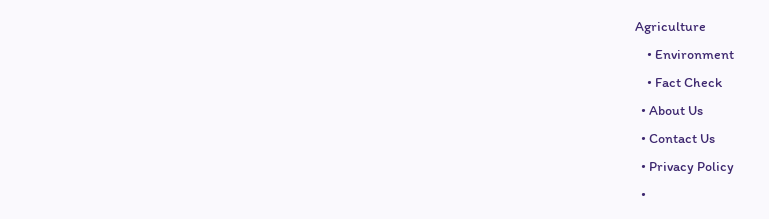Agriculture
    • Environment
    • Fact Check
  • About Us
  • Contact Us
  • Privacy Policy
  •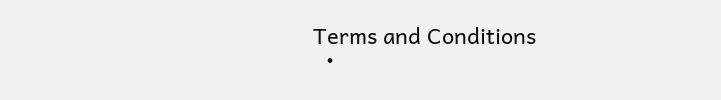Terms and Conditions
  •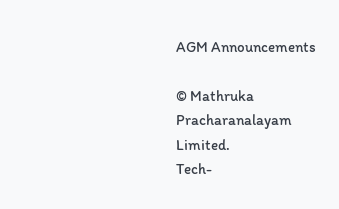AGM Announcements

© Mathruka Pracharanalayam Limited.
Tech-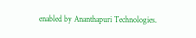enabled by Ananthapuri Technologies.